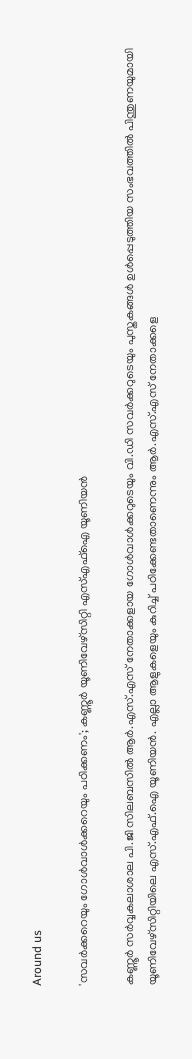Around us

'സവര്‍ക്കറെയും ഗോള്‍വാള്‍ക്കറെയും പഠിക്കണം'; കണ്ണൂര്‍ യൂണിവേഴ്സിറ്റി എസ്എഫ്ഐ യൂണിയന്‍

കണ്ണൂര്‍ സര്‍വ്വകലാശാല പി.ജി സിലബസില്‍ ആര്‍.എസ്.എസ് നേതാക്കളായ ഗോള്‍വാള്‍ക്കറുടെയും വി.ഡി സവര്‍ക്കറുടെയും പുസ്തകങ്ങള്‍ ഉള്‍പ്പെടുത്തിയ സംഭവത്തില്‍ പിന്തുണയുമായി യൂണിവേഴ്‌സിറ്റിയിലെ എസ്.എഫ്.ഐ യൂണിയന്‍. എല്ലാ ആളുകളെയും കുറിച്ച് പഠിക്കേണ്ടതാണെന്നും ആര്‍.എസ്.എസ് നേതാക്കളെ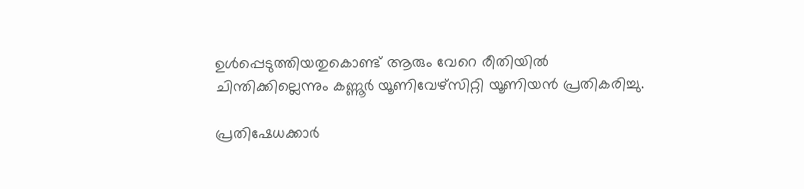ഉള്‍പ്പെടുത്തിയതുകൊണ്ട് ആരും വേറെ രീതിയില്‍ ചിന്തിക്കില്ലെന്നും കണ്ണൂര്‍ യൂണിവേഴ്‌സിറ്റി യൂണിയന്‍ പ്രതികരിച്ചു.

പ്രതിഷേധക്കാര്‍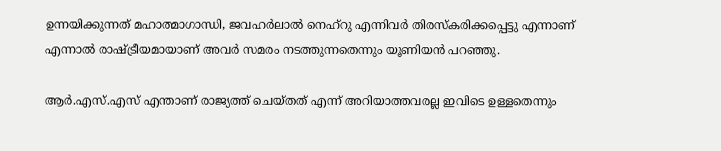ഉന്നയിക്കുന്നത് മഹാത്മാഗാന്ധി, ജവഹര്‍ലാല്‍ നെഹ്‌റു എന്നിവര്‍ തിരസ്‌കരിക്കപ്പെട്ടു എന്നാണ് എന്നാല്‍ രാഷ്ട്രീയമായാണ് അവര്‍ സമരം നടത്തുന്നതെന്നും യൂണിയന്‍ പറഞ്ഞു.

ആര്‍.എസ്.എസ് എന്താണ് രാജ്യത്ത് ചെയ്തത് എന്ന് അറിയാത്തവരല്ല ഇവിടെ ഉള്ളതെന്നും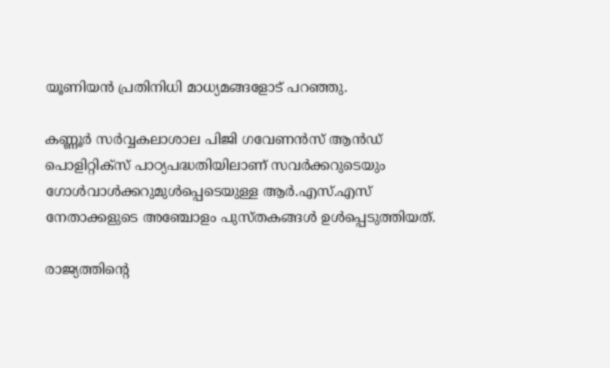യൂണിയന്‍ പ്രതിനിധി മാധ്യമങ്ങളോട് പറഞ്ഞു.

കണ്ണൂര്‍ സര്‍വ്വകലാശാല പിജി ഗവേണന്‍സ് ആന്‍ഡ് പൊളിറ്റിക്‌സ് പാഠ്യപദ്ധതിയിലാണ് സവര്‍ക്കറുടെയും ഗോള്‍വാള്‍ക്കറുമുള്‍പ്പെടെയുള്ള ആര്‍.എസ്.എസ് നേതാക്കളുടെ അഞ്ചോളം പുസ്തകങ്ങള്‍ ഉള്‍പ്പെടുത്തിയത്.

രാജ്യത്തിന്റെ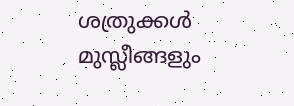ശത്രുക്കള്‍ മുസ്ലീങ്ങളും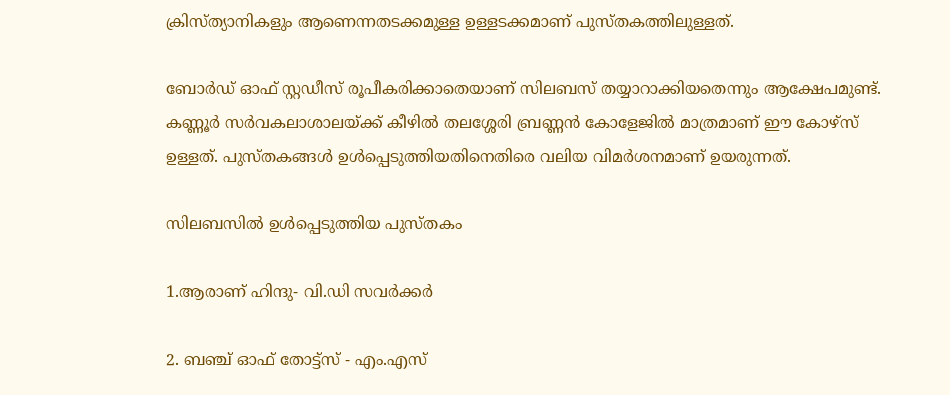ക്രിസ്ത്യാനികളും ആണെന്നതടക്കമുള്ള ഉള്ളടക്കമാണ് പുസ്തകത്തിലുള്ളത്.

ബോര്‍ഡ് ഓഫ് സ്റ്റഡീസ് രൂപീകരിക്കാതെയാണ് സിലബസ് തയ്യാറാക്കിയതെന്നും ആക്ഷേപമുണ്ട്. കണ്ണൂര്‍ സര്‍വകലാശാലയ്ക്ക് കീഴില്‍ തലശ്ശേരി ബ്രണ്ണന്‍ കോളേജില്‍ മാത്രമാണ് ഈ കോഴ്‌സ് ഉള്ളത്. പുസ്തകങ്ങള്‍ ഉള്‍പ്പെടുത്തിയതിനെതിരെ വലിയ വിമര്‍ശനമാണ് ഉയരുന്നത്.

സിലബസില്‍ ഉള്‍പ്പെടുത്തിയ പുസ്തകം

1.ആരാണ് ഹിന്ദു- വി.ഡി സവര്‍ക്കര്‍

2. ബഞ്ച് ഓഫ് തോട്ട്‌സ് - എം.എസ്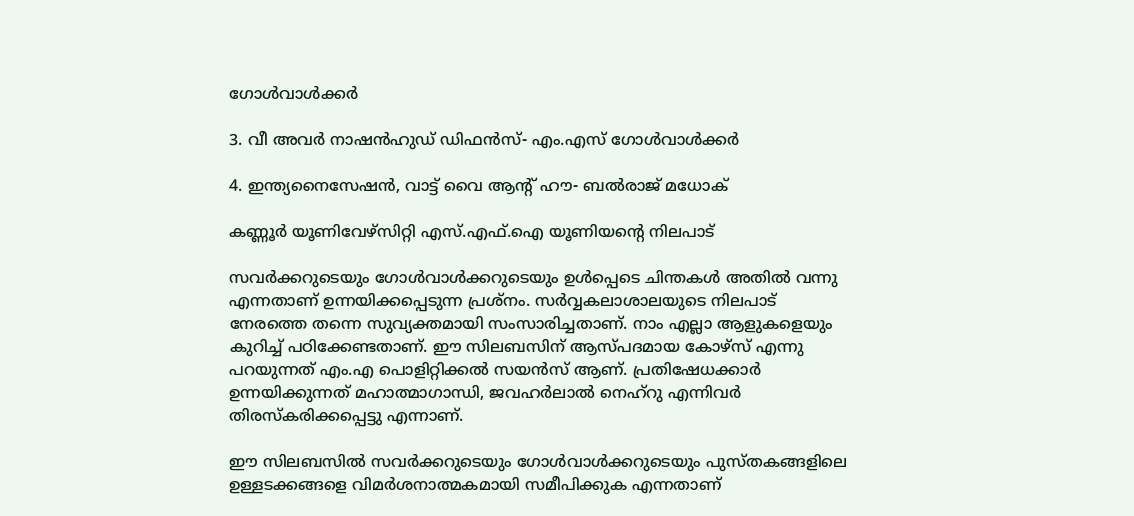ഗോള്‍വാള്‍ക്കര്‍

3. വീ അവര്‍ നാഷന്‍ഹുഡ് ഡിഫന്‍സ്- എം.എസ് ഗോള്‍വാള്‍ക്കര്‍

4. ഇന്ത്യനൈസേഷന്‍, വാട്ട് വൈ ആന്റ് ഹൗ- ബല്‍രാജ് മധോക്

കണ്ണൂര്‍ യൂണിവേഴ്‌സിറ്റി എസ്.എഫ്.ഐ യൂണിയന്റെ നിലപാട്

സവര്‍ക്കറുടെയും ഗോള്‍വാള്‍ക്കറുടെയും ഉള്‍പ്പെടെ ചിന്തകള്‍ അതില്‍ വന്നു എന്നതാണ് ഉന്നയിക്കപ്പെടുന്ന പ്രശ്‌നം. സര്‍വ്വകലാശാലയുടെ നിലപാട് നേരത്തെ തന്നെ സുവ്യക്തമായി സംസാരിച്ചതാണ്. നാം എല്ലാ ആളുകളെയും കുറിച്ച് പഠിക്കേണ്ടതാണ്. ഈ സിലബസിന് ആസ്പദമായ കോഴ്‌സ് എന്നു പറയുന്നത് എം.എ പൊളിറ്റിക്കല്‍ സയന്‍സ് ആണ്. പ്രതിഷേധക്കാര്‍ ഉന്നയിക്കുന്നത് മഹാത്മാഗാന്ധി, ജവഹര്‍ലാല്‍ നെഹ്‌റു എന്നിവര്‍ തിരസ്‌കരിക്കപ്പെട്ടു എന്നാണ്.

ഈ സിലബസില്‍ സവര്‍ക്കറുടെയും ഗോള്‍വാള്‍ക്കറുടെയും പുസ്തകങ്ങളിലെ ഉള്ളടക്കങ്ങളെ വിമര്‍ശനാത്മകമായി സമീപിക്കുക എന്നതാണ്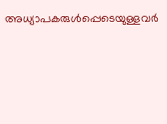അധ്യാപകരുള്‍പ്പെടെയുള്ളവര്‍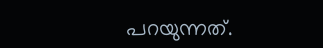പറയുന്നത്.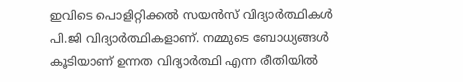ഇവിടെ പൊളിറ്റിക്കല്‍ സയന്‍സ് വിദ്യാര്‍ത്ഥികള്‍ പി.ജി വിദ്യാര്‍ത്ഥികളാണ്. നമ്മുടെ ബോധ്യങ്ങള്‍ കൂടിയാണ് ഉന്നത വിദ്യാര്‍ത്ഥി എന്ന രീതിയില്‍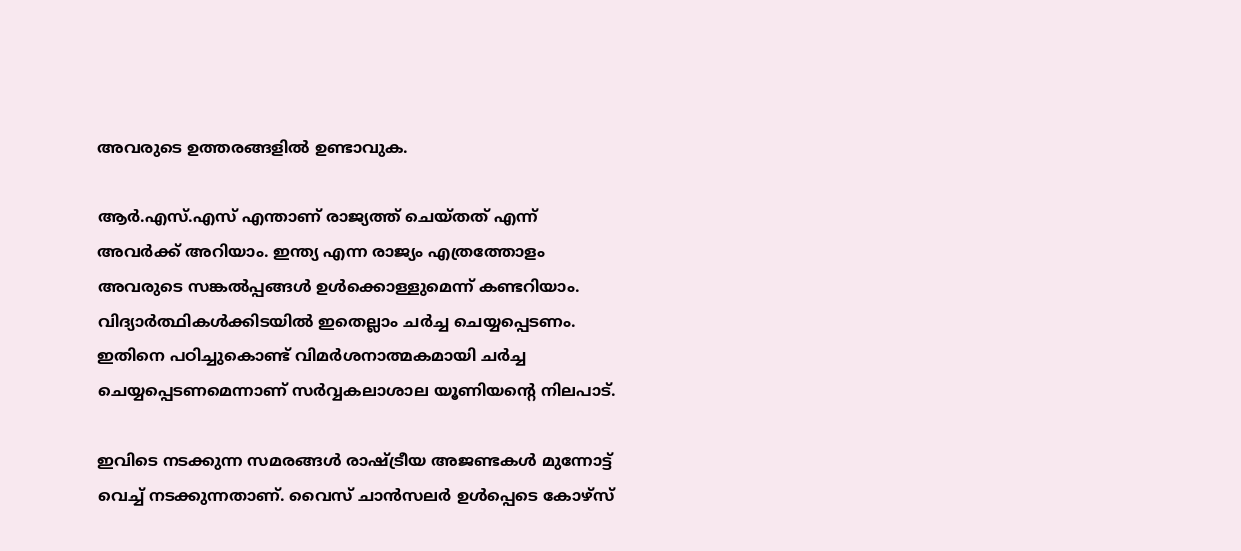അവരുടെ ഉത്തരങ്ങളില്‍ ഉണ്ടാവുക.

ആര്‍.എസ്.എസ് എന്താണ് രാജ്യത്ത് ചെയ്തത് എന്ന് അവര്‍ക്ക് അറിയാം. ഇന്ത്യ എന്ന രാജ്യം എത്രത്തോളം അവരുടെ സങ്കല്‍പ്പങ്ങള്‍ ഉള്‍ക്കൊള്ളുമെന്ന് കണ്ടറിയാം. വിദ്യാര്‍ത്ഥികള്‍ക്കിടയില്‍ ഇതെല്ലാം ചര്‍ച്ച ചെയ്യപ്പെടണം. ഇതിനെ പഠിച്ചുകൊണ്ട് വിമര്‍ശനാത്മകമായി ചര്‍ച്ച ചെയ്യപ്പെടണമെന്നാണ് സര്‍വ്വകലാശാല യൂണിയന്റെ നിലപാട്.

ഇവിടെ നടക്കുന്ന സമരങ്ങള്‍ രാഷ്ട്രീയ അജണ്ടകള്‍ മുന്നോട്ട് വെച്ച് നടക്കുന്നതാണ്. വൈസ് ചാന്‍സലര്‍ ഉള്‍പ്പെടെ കോഴ്‌സ്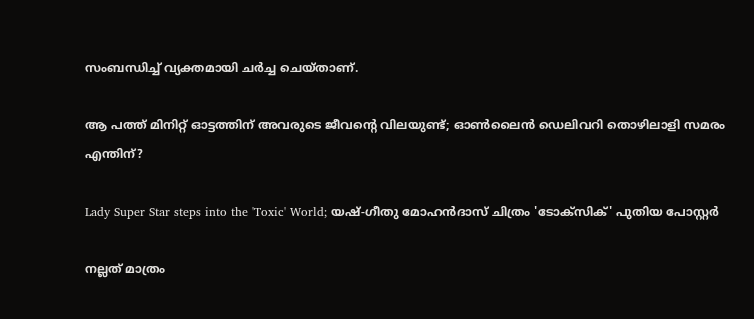സംബന്ധിച്ച് വ്യക്തമായി ചര്‍ച്ച ചെയ്താണ്.

ആ പത്ത് മിനിറ്റ് ഓട്ടത്തിന് അവരുടെ ജീവന്റെ വിലയുണ്ട്; ഓണ്‍ലൈന്‍ ഡെലിവറി തൊഴിലാളി സമരം എന്തിന്?

Lady Super Star steps into the 'Toxic' World; യഷ്-ഗീതു മോഹൻദാസ് ചിത്രം 'ടോക്സിക്' പുതിയ പോസ്റ്റർ

നല്ലത് മാത്രം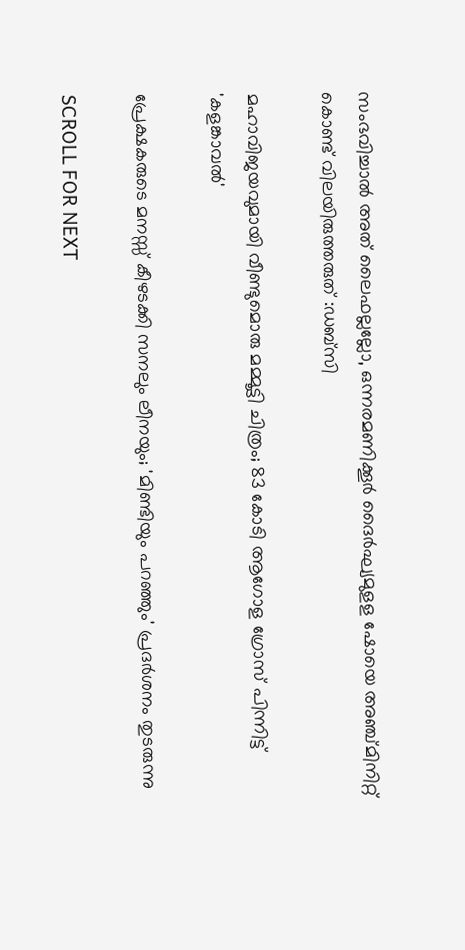സംഭവിച്ചാല്‍ അത് ലൈഫല്ലല്ലോ, ഒന്നരമണിക്കൂർ ദൈർഘ്യമുളള ഷോയെ അഞ്ച്മിനിറ്റ് കൊണ്ട് വിലയിരുത്തരുത് :ഡബ്സി

മഹാവിജയവുമായി വീണ്ടുമൊരു മമ്മൂട്ടി ചിത്രം; 83 കോടി ആഗോള ഗ്രോസ് പിന്നിട്ട് 'കളങ്കാവൽ'

പ്രേക്ഷകരുടെ മനസ്സ് കീഴടക്കി സനലും ലീനയും; 'മിണ്ടിയും പറഞ്ഞും' പ്രദർശനം തുടരുന്നു

SCROLL FOR NEXT